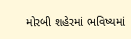મોરબી શહેરમાં ભવિષ્યમાં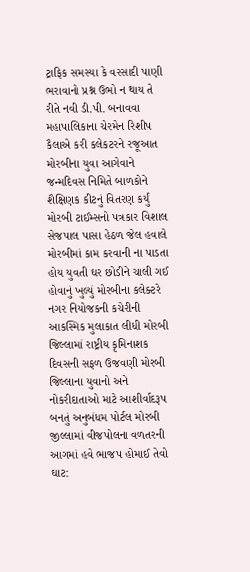ટ્રાફિક સમસ્યા કે વરસાદી પાણી ભરાવાનો પ્રશ્ન ઉભો ન થાય તે રીતે નવી ડી.પી. બનાવવા મહાપાલિકાના ચેરમેન રિશીપ કૈલાએ કરી કલેકટરને રજૂઆત મોરબીના યુવા આગેવાને જન્મદિવસ નિમિતે બાળકોને શૈક્ષિણક કીટનું વિતરણ કર્યું મોરબી ટાઈમ્સનો પત્રકાર વિશાલ સેજપાલ પાસા હેઠળ જેલ હવાલે મોરબીમાં કામ કરવાની ના પાડતા હોય યુવતી ઘર છોડીને ચાલી ગઈ હોવાનું ખુલ્યું મોરબીના કલેક્ટરે નગર નિયોજકની કચેરીની આકસ્મિક મુલાકાત લીધી મોરબી જિલ્લામાં રાષ્ટ્રીય કૃમિનાશક દિવસની સફળ ઉજવણી મોરબી જિલ્લાના યુવાનો અને નોકરીદાતાઓ માટે આશીર્વાદરૂપ બનતું અનુબંધમ પોર્ટલ મોરબી જીલ્લામાં વીજપોલના વળતરની આગમાં હવે ભાજપ હોમાઈ તેવો ઘાટ: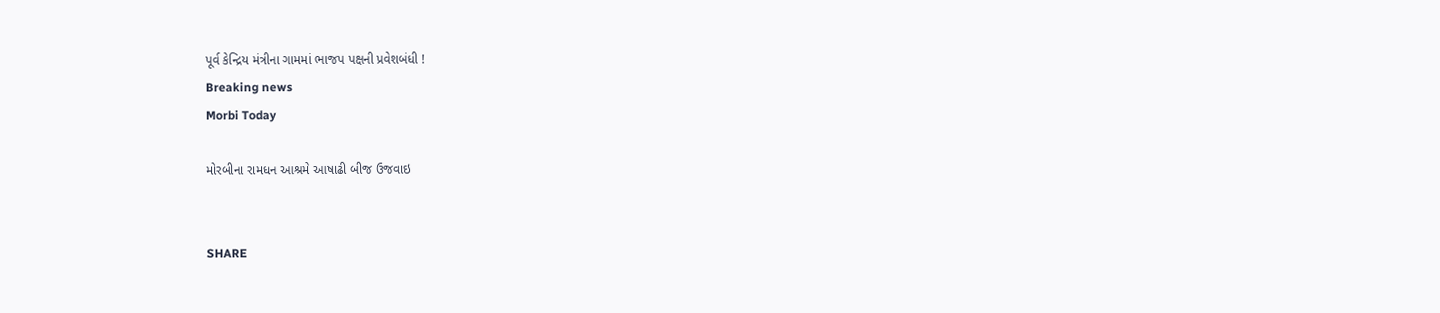પૂર્વ કેન્દ્રિય મંત્રીના ગામમાં ભાજપ પક્ષની પ્રવેશબંધી !
Breaking news
Morbi Today

મોરબીના રામધન આશ્રમે આષાઢી બીજ ઉજવાઇ


SHARE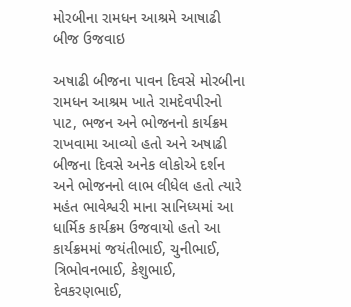મોરબીના રામધન આશ્રમે આષાઢી બીજ ઉજવાઇ

અષાઢી બીજના પાવન દિવસે મોરબીના રામધન આશ્રમ ખાતે રામદેવપીરનો પાટ, ભજન અને ભોજનનો કાર્યક્રમ રાખવામા આવ્યો હતો અને અષાઢી બીજના દિવસે અનેક લોકોએ દર્શન અને ભોજનનો લાભ લીધેલ હતો ત્યારે મહંત ભાવેશ્વરી માના સાનિધ્યમાં આ ધાર્મિક કાર્યક્રમ ઉજવાયો હતો આ કાર્યક્રમમાં જયંતીભાઈ, ચુનીભાઈ, ત્રિભોવનભાઈ, કેશુભાઈ, દેવકરણભાઈ,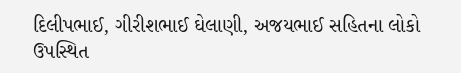દિલીપભાઈ, ગીરીશભાઈ ઘેલાણી, અજયભાઈ સહિતના લોકો ઉપસ્થિત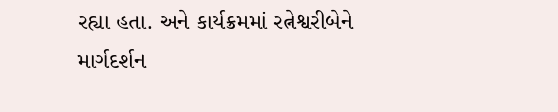રહ્યા હતા. અને કાર્યક્રમમાં રત્નેશ્વરીબેને માર્ગદર્શન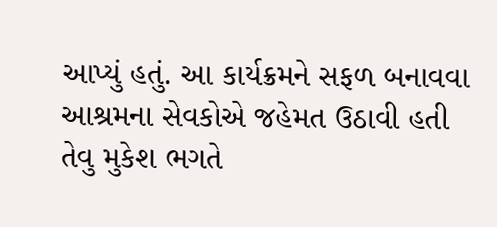આપ્યું હતું. આ કાર્યક્રમને સફળ બનાવવા આશ્રમના સેવકોએ જહેમત ઉઠાવી હતી તેવુ મુકેશ ભગતે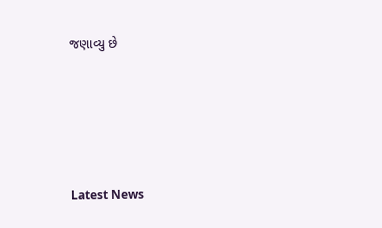જણાવ્યુ છે






Latest News